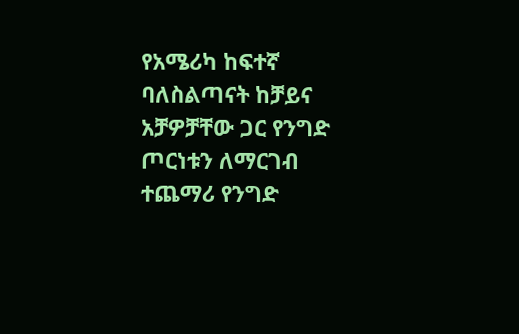የአሜሪካ ከፍተኛ ባለስልጣናት ከቻይና አቻዎቻቸው ጋር የንግድ ጦርነቱን ለማርገብ ተጨማሪ የንግድ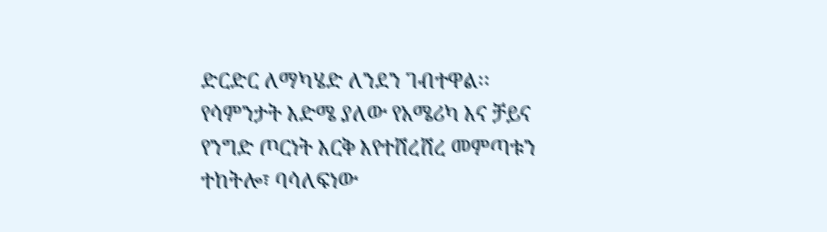ድርድር ለማካሄድ ለንደን ገብተዋል፡፡
የሳምንታት እድሜ ያለው የአሜሪካ እና ቻይና የንግድ ጦርነት እርቅ እየተሸረሸረ መምጣቱን ተከትሎ፣ ባሳለፍነው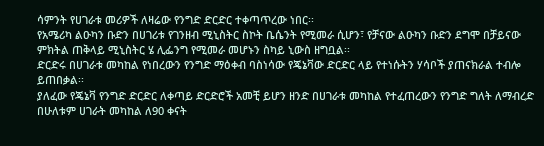ሳምንት የሀገራቱ መሪዎች ለዛሬው የንግድ ድርድር ተቀጣጥረው ነበር፡፡
የአሜሪካ ልዑካን ቡድን በሀገሪቱ የገንዘብ ሚኒስትር ስኮት ቤሴንት የሚመራ ሲሆን፣ የቻናው ልዑካን ቡድን ደግሞ በቻይናው ምክትል ጠቅላይ ሚኒስትር ሄ ሊፌንግ የሚመራ መሆኑን ስካይ ኒውስ ዘግቧል፡፡
ድርድሩ በሀገራቱ መካከል የነበረውን የንግድ ማዕቀብ ባስነሳው የጄኔቫው ድርድር ላይ የተነሱትን ሃሳቦች ያጠናክራል ተብሎ ይጠበቃል፡፡
ያለፈው የጄኔቫ የንግድ ድርድር ለቀጣይ ድርድሮች አመቺ ይሆን ዘንድ በሀገራቱ መካከል የተፈጠረውን የንግድ ግለት ለማብረድ በሁለቱም ሀገራት መካከል ለ90 ቀናት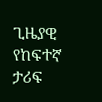ጊዜያዊ የከፍተኛ ታሪፍ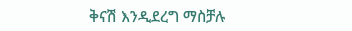ቅናሽ እንዲደረግ ማስቻሉ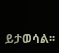ይታወሳል፡፡